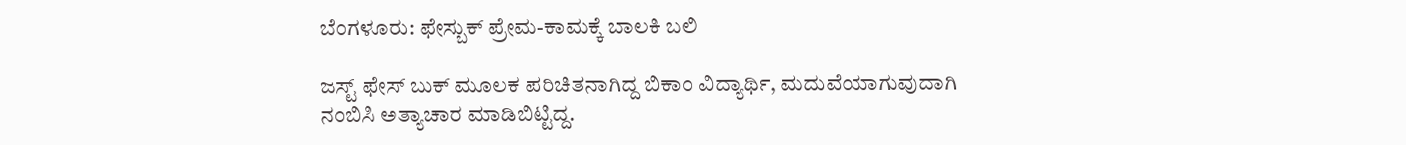ಬೆಂಗಳೂರು: ಫೇಸ್ಬುಕ್ ಪ್ರೇಮ-ಕಾಮಕ್ಕೆ ಬಾಲಕಿ ಬಲಿ

ಜಸ್ಟ್ ಫೇಸ್ ಬುಕ್ ಮೂಲಕ ಪರಿಚಿತನಾಗಿದ್ದ ಬಿಕಾಂ ವಿದ್ಯಾರ್ಥಿ, ಮದುವೆಯಾಗುವುದಾಗಿ ನಂಬಿಸಿ ಅತ್ಯಾಚಾರ ಮಾಡಿಬಿಟ್ಟಿದ್ದ.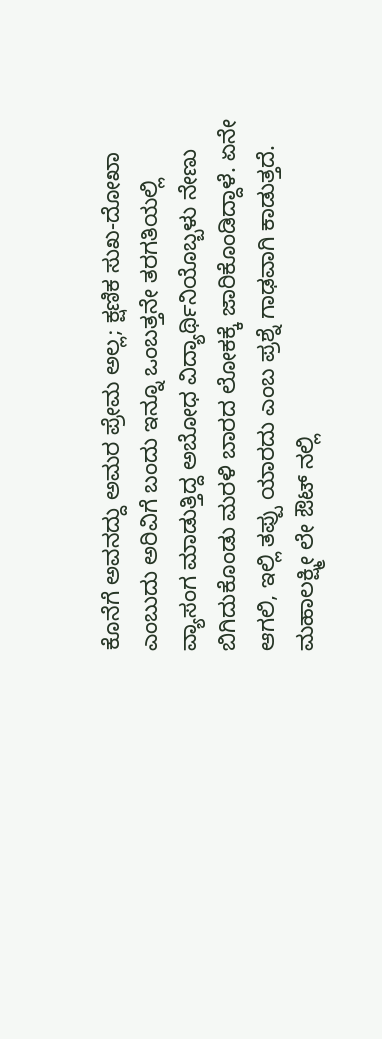ಕೊನೆಗೆ ಅವನದ್ದು ಅಮರ ಪ್ರೇಮ ಅಲ್ಲ; ಕ್ಷಣಿಕ ಸುಖ-ದೋಖಾ ಎಂಬುದು ಅರಿವಿಗೆ ಬಂದು ಇನ್ನೂ ಒಂಬತ್ತನೇ ತರಗತಿಯಲ್ಲಿ ವ್ಯಾಸಂಗ ಮಾಡುತ್ತಿದ್ದ ಅಬೋಧ ವಿದ್ಯಾರ್ಥಿನಿಯೊಬ್ಬಳು ನೇಣು ಬಿಗಿದುಕೊಂಡು ಮರಳಿ ಬಾರದ ಲೋಕಕ್ಕೆ ಜಾರಿಕೊಂಡಿದ್ದಾಳೆ. ಏನೇ ಆಗಲಿ, ಇಲ್ಲಿ ತಪ್ಪು ಯಾರದು ಎಂಬ ಪ್ರಶ್ನೆ ಗಾಢವಾಗಿ ಕಾಡುತ್ತದೆ.
ಮಹಾಲಕ್ಷ್ಮೀ ಲೇ ಔಟ್ ನಲ್ಲಿ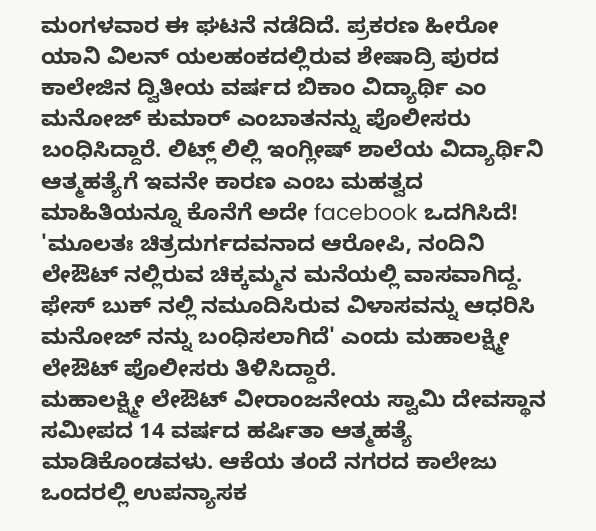ಮಂಗಳವಾರ ಈ ಘಟನೆ ನಡೆದಿದೆ. ಪ್ರಕರಣ ಹೀರೋ ಯಾನಿ ವಿಲನ್ ಯಲಹಂಕದಲ್ಲಿರುವ ಶೇಷಾದ್ರಿ ಪುರದ ಕಾಲೇಜಿನ ದ್ವಿತೀಯ ವರ್ಷದ ಬಿಕಾಂ ವಿದ್ಯಾರ್ಥಿ ಎಂ ಮನೋಜ್ ಕುಮಾರ್ ಎಂಬಾತನನ್ನು ಪೊಲೀಸರು ಬಂಧಿಸಿದ್ದಾರೆ. ಲಿಟ್ಲ್ ಲಿಲ್ಲಿ ಇಂಗ್ಲೀಷ್ ಶಾಲೆಯ ವಿದ್ಯಾರ್ಥಿನಿ ಆತ್ಮಹತ್ಯೆಗೆ ಇವನೇ ಕಾರಣ ಎಂಬ ಮಹತ್ವದ ಮಾಹಿತಿಯನ್ನೂ ಕೊನೆಗೆ ಅದೇ facebook ಒದಗಿಸಿದೆ!
'ಮೂಲತಃ ಚಿತ್ರದುರ್ಗದವನಾದ ಆರೋಪಿ, ನಂದಿನಿ ಲೇಔಟ್ ನಲ್ಲಿರುವ ಚಿಕ್ಕಮ್ಮನ ಮನೆಯಲ್ಲಿ ವಾಸವಾಗಿದ್ದ. ಫೇಸ್ ಬುಕ್ ನಲ್ಲಿ ನಮೂದಿಸಿರುವ ವಿಳಾಸವನ್ನು ಆಧರಿಸಿ ಮನೋಜ್ ನನ್ನು ಬಂಧಿಸಲಾಗಿದೆ' ಎಂದು ಮಹಾಲಕ್ಷ್ಮೀ ಲೇಔಟ್ ಪೊಲೀಸರು ತಿಳಿಸಿದ್ದಾರೆ.
ಮಹಾಲಕ್ಷ್ಮೀ ಲೇಔಟ್ ವೀರಾಂಜನೇಯ ಸ್ವಾಮಿ ದೇವಸ್ಥಾನ ಸಮೀಪದ 14 ವರ್ಷದ ಹರ್ಷಿತಾ ಆತ್ಮಹತ್ಯೆ ಮಾಡಿಕೊಂಡವಳು. ಆಕೆಯ ತಂದೆ ನಗರದ ಕಾಲೇಜು ಒಂದರಲ್ಲಿ ಉಪನ್ಯಾಸಕ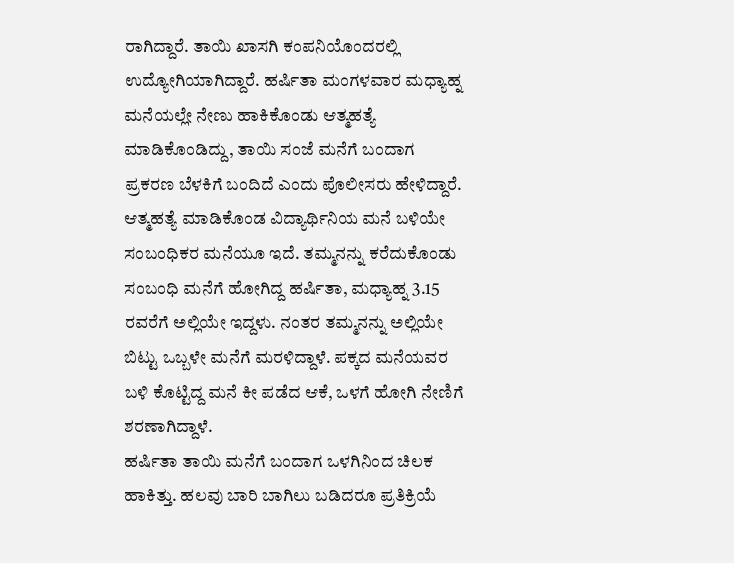ರಾಗಿದ್ದಾರೆ. ತಾಯಿ ಖಾಸಗಿ ಕಂಪನಿಯೊಂದರಲ್ಲಿ ಉದ್ಯೋಗಿಯಾಗಿದ್ದಾರೆ. ಹರ್ಷಿತಾ ಮಂಗಳವಾರ ಮಧ್ಯಾಹ್ನ ಮನೆಯಲ್ಲೇ ನೇಣು ಹಾಕಿಕೊಂಡು ಆತ್ಮಹತ್ಯೆ ಮಾಡಿಕೊಂಡಿದ್ದು, ತಾಯಿ ಸಂಜೆ ಮನೆಗೆ ಬಂದಾಗ ಪ್ರಕರಣ ಬೆಳಕಿಗೆ ಬಂದಿದೆ ಎಂದು ಪೊಲೀಸರು ಹೇಳಿದ್ದಾರೆ.
ಆತ್ಮಹತ್ಯೆ ಮಾಡಿಕೊಂಡ ವಿದ್ಯಾರ್ಥಿನಿಯ ಮನೆ ಬಳಿಯೇ ಸಂಬಂಧಿಕರ ಮನೆಯೂ ಇದೆ. ತಮ್ಮನನ್ನು ಕರೆದುಕೊಂಡು ಸಂಬಂಧಿ ಮನೆಗೆ ಹೋಗಿದ್ದ ಹರ್ಷಿತಾ, ಮಧ್ಯಾಹ್ನ 3.15 ರವರೆಗೆ ಅಲ್ಲಿಯೇ ಇದ್ದಳು. ನಂತರ ತಮ್ಮನನ್ನು ಅಲ್ಲಿಯೇ ಬಿಟ್ಟು ಒಬ್ಬಳೇ ಮನೆಗೆ ಮರಳಿದ್ದಾಳೆ. ಪಕ್ಕದ ಮನೆಯವರ ಬಳಿ ಕೊಟ್ಟಿದ್ದ ಮನೆ ಕೀ ಪಡೆದ ಆಕೆ, ಒಳಗೆ ಹೋಗಿ ನೇಣಿಗೆ ಶರಣಾಗಿದ್ದಾಳೆ.
ಹರ್ಷಿತಾ ತಾಯಿ ಮನೆಗೆ ಬಂದಾಗ ಒಳಗಿನಿಂದ ಚಿಲಕ ಹಾಕಿತ್ತು. ಹಲವು ಬಾರಿ ಬಾಗಿಲು ಬಡಿದರೂ ಪ್ರತಿಕ್ರಿಯೆ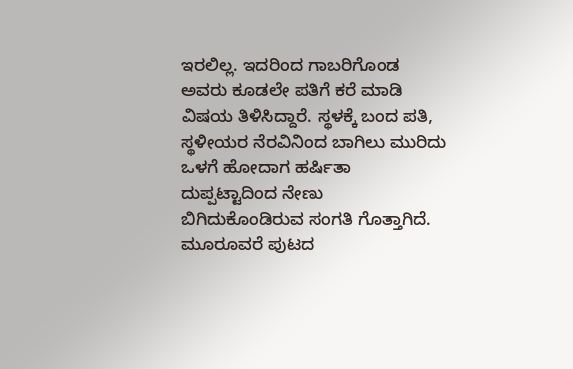ಇರಲಿಲ್ಲ. ಇದರಿಂದ ಗಾಬರಿಗೊಂಡ ಅವರು ಕೂಡಲೇ ಪತಿಗೆ ಕರೆ ಮಾಡಿ ವಿಷಯ ತಿಳಿಸಿದ್ದಾರೆ. ಸ್ಥಳಕ್ಕೆ ಬಂದ ಪತಿ, ಸ್ಥಳೀಯರ ನೆರವಿನಿಂದ ಬಾಗಿಲು ಮುರಿದು ಒಳಗೆ ಹೋದಾಗ ಹರ್ಷಿತಾ ದುಪ್ಪಟ್ಟಾದಿಂದ ನೇಣು ಬಿಗಿದುಕೊಂಡಿರುವ ಸಂಗತಿ ಗೊತ್ತಾಗಿದೆ.
ಮೂರೂವರೆ ಪುಟದ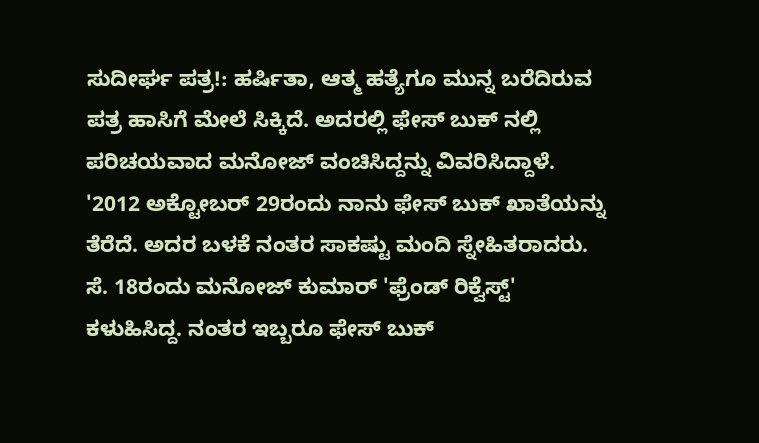ಸುದೀರ್ಘ ಪತ್ರ!: ಹರ್ಷಿತಾ, ಆತ್ಮ ಹತ್ಯೆಗೂ ಮುನ್ನ ಬರೆದಿರುವ ಪತ್ರ ಹಾಸಿಗೆ ಮೇಲೆ ಸಿಕ್ಕಿದೆ. ಅದರಲ್ಲಿ ಫೇಸ್ ಬುಕ್ ನಲ್ಲಿ ಪರಿಚಯವಾದ ಮನೋಜ್ ವಂಚಿಸಿದ್ದನ್ನು ವಿವರಿಸಿದ್ದಾಳೆ.
'2012 ಅಕ್ಟೋಬರ್ 29ರಂದು ನಾನು ಫೇಸ್ ಬುಕ್ ಖಾತೆಯನ್ನು ತೆರೆದೆ. ಅದರ ಬಳಕೆ ನಂತರ ಸಾಕಷ್ಟು ಮಂದಿ ಸ್ನೇಹಿತರಾದರು. ಸೆ. 18ರಂದು ಮನೋಜ್ ಕುಮಾರ್ 'ಫ್ರೆಂಡ್ ರಿಕ್ವೆಸ್ಟ್' ಕಳುಹಿಸಿದ್ದ. ನಂತರ ಇಬ್ಬರೂ ಫೇಸ್ ಬುಕ್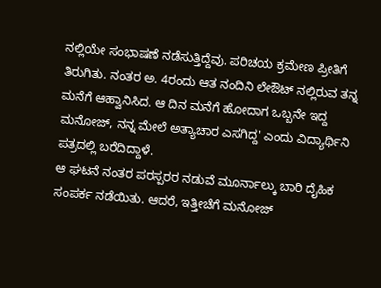ನಲ್ಲಿಯೇ ಸಂಭಾಷಣೆ ನಡೆಸುತ್ತಿದ್ದೆವು. ಪರಿಚಯ ಕ್ರಮೇಣ ಪ್ರೀತಿಗೆ ತಿರುಗಿತು. ನಂತರ ಅ. 4ರಂದು ಆತ ನಂದಿನಿ ಲೇಔಟ್ ನಲ್ಲಿರುವ ತನ್ನ ಮನೆಗೆ ಆಹ್ವಾನಿಸಿದ. ಆ ದಿನ ಮನೆಗೆ ಹೋದಾಗ ಒಬ್ಬನೇ ಇದ್ದ ಮನೋಜ್, ನನ್ನ ಮೇಲೆ ಅತ್ಯಾಚಾರ ಎಸಗಿದ್ದ' ಎಂದು ವಿದ್ಯಾರ್ಥಿನಿ ಪತ್ರದಲ್ಲಿ ಬರೆದಿದ್ದಾಳೆ.
ಆ ಘಟನೆ ನಂತರ ಪರಸ್ಪರರ ನಡುವೆ ಮೂರ್ನಾಲ್ಕು ಬಾರಿ ದೈಹಿಕ ಸಂಪರ್ಕ ನಡೆಯಿತು. ಆದರೆ, ಇತ್ತೀಚೆಗೆ ಮನೋಜ್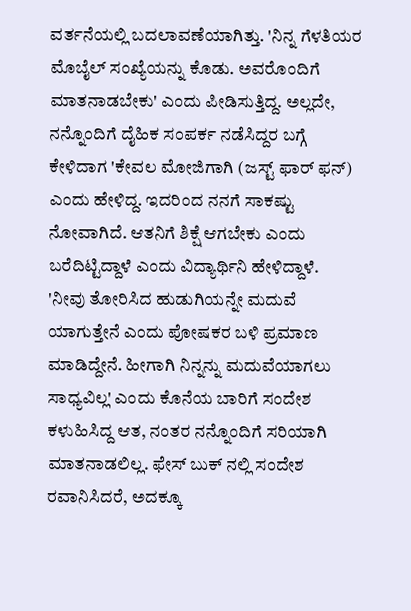ವರ್ತನೆಯಲ್ಲಿ ಬದಲಾವಣೆಯಾಗಿತ್ತು. 'ನಿನ್ನ ಗೆಳತಿಯರ ಮೊಬೈಲ್ ಸಂಖ್ಯೆಯನ್ನು ಕೊಡು. ಅವರೊಂದಿಗೆ ಮಾತನಾಡಬೇಕು' ಎಂದು ಪೀಡಿಸುತ್ತಿದ್ದ. ಅಲ್ಲದೇ, ನನ್ನೊಂದಿಗೆ ದೈಹಿಕ ಸಂಪರ್ಕ ನಡೆಸಿದ್ದರ ಬಗ್ಗೆ ಕೇಳಿದಾಗ 'ಕೇವಲ ಮೋಜಿಗಾಗಿ (ಜಸ್ಟ್ ಫಾರ್ ಫನ್) ಎಂದು ಹೇಳಿದ್ದ. ಇದರಿಂದ ನನಗೆ ಸಾಕಷ್ಟು ನೋವಾಗಿದೆ. ಆತನಿಗೆ ಶಿಕ್ಷೆ ಆಗಬೇಕು ಎಂದು ಬರೆದಿಟ್ಟಿದ್ದಾಳೆ ಎಂದು ವಿದ್ಯಾರ್ಥಿನಿ ಹೇಳಿದ್ದಾಳೆ.
'ನೀವು ತೋರಿಸಿದ ಹುಡುಗಿಯನ್ನೇ ಮದುವೆ ಯಾಗುತ್ತೇನೆ ಎಂದು ಪೋಷಕರ ಬಳಿ ಪ್ರಮಾಣ ಮಾಡಿದ್ದೇನೆ. ಹೀಗಾಗಿ ನಿನ್ನನ್ನು ಮದುವೆಯಾಗಲು ಸಾಧ್ಯವಿಲ್ಲ' ಎಂದು ಕೊನೆಯ ಬಾರಿಗೆ ಸಂದೇಶ ಕಳುಹಿಸಿದ್ದ ಆತ, ನಂತರ ನನ್ನೊಂದಿಗೆ ಸರಿಯಾಗಿ ಮಾತನಾಡಲಿಲ್ಲ. ಫೇಸ್ ಬುಕ್ ನಲ್ಲಿ ಸಂದೇಶ ರವಾನಿಸಿದರೆ, ಅದಕ್ಕೂ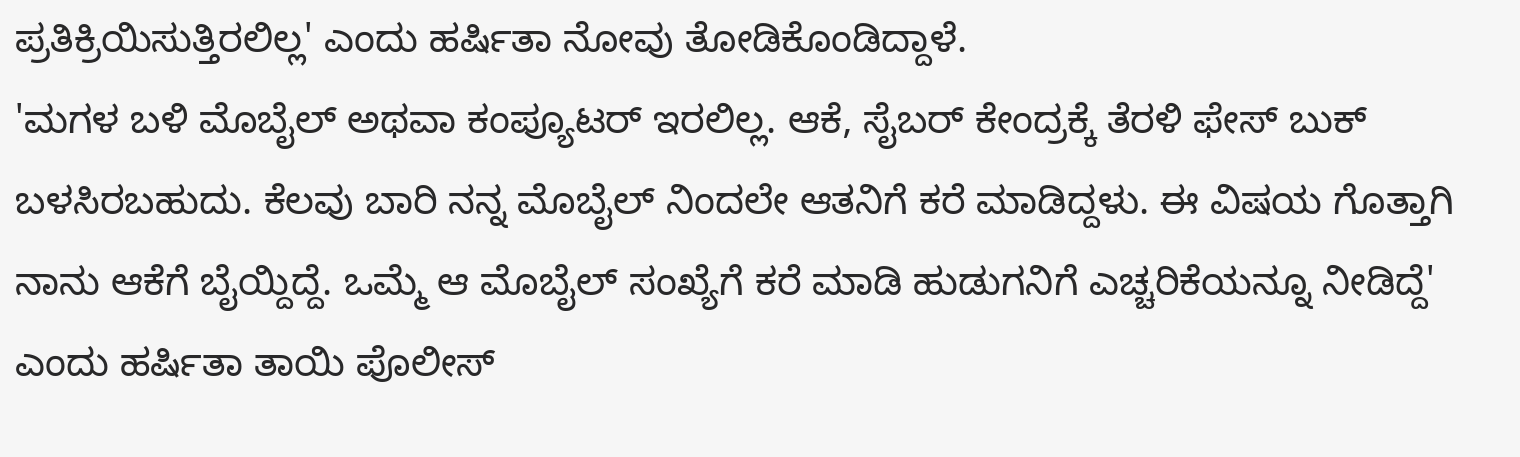ಪ್ರತಿಕ್ರಿಯಿಸುತ್ತಿರಲಿಲ್ಲ' ಎಂದು ಹರ್ಷಿತಾ ನೋವು ತೋಡಿಕೊಂಡಿದ್ದಾಳೆ.
'ಮಗಳ ಬಳಿ ಮೊಬೈಲ್ ಅಥವಾ ಕಂಪ್ಯೂಟರ್ ಇರಲಿಲ್ಲ. ಆಕೆ, ಸೈಬರ್ ಕೇಂದ್ರಕ್ಕೆ ತೆರಳಿ ಫೇಸ್ ಬುಕ್ ಬಳಸಿರಬಹುದು. ಕೆಲವು ಬಾರಿ ನನ್ನ ಮೊಬೈಲ್ ನಿಂದಲೇ ಆತನಿಗೆ ಕರೆ ಮಾಡಿದ್ದಳು. ಈ ವಿಷಯ ಗೊತ್ತಾಗಿ ನಾನು ಆಕೆಗೆ ಬೈಯ್ದಿದ್ದೆ. ಒಮ್ಮೆ ಆ ಮೊಬೈಲ್ ಸಂಖ್ಯೆಗೆ ಕರೆ ಮಾಡಿ ಹುಡುಗನಿಗೆ ಎಚ್ಚರಿಕೆಯನ್ನೂ ನೀಡಿದ್ದೆ' ಎಂದು ಹರ್ಷಿತಾ ತಾಯಿ ಪೊಲೀಸ್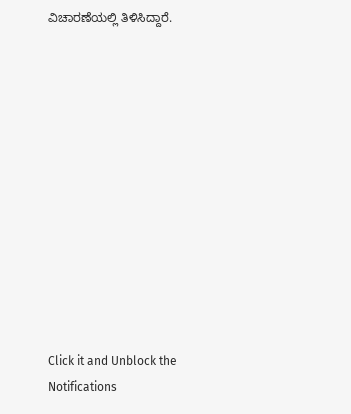ವಿಚಾರಣೆಯಲ್ಲಿ ತಿಳಿಸಿದ್ದಾರೆ.












Click it and Unblock the Notifications